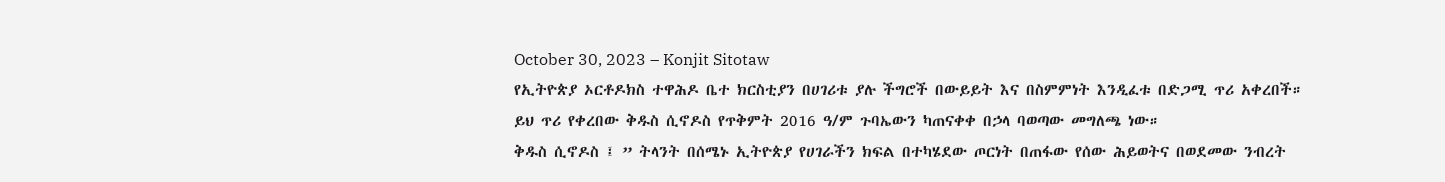October 30, 2023 – Konjit Sitotaw
የኢትዮጵያ ኦርቶዶክስ ተዋሕዶ ቤተ ክርስቲያን በሀገሪቱ ያሉ ችግሮች በውይይት እና በስምምነት እንዲፈቱ በድጋሚ ጥሪ አቀረበች።
ይህ ጥሪ የቀረበው ቅዱስ ሲኖዶስ የጥቅምት 2016 ዓ/ም ጉባኤውን ካጠናቀቀ በኃላ ባወጣው መግለጫ ነው።
ቅዱስ ሲኖዶስ ፤ ” ትላንት በሰሜኑ ኢትዮጵያ የሀገራችን ክፍል በተካሄደው ጦርነት በጠፋው የሰው ሕይወትና በወደመው ንብረት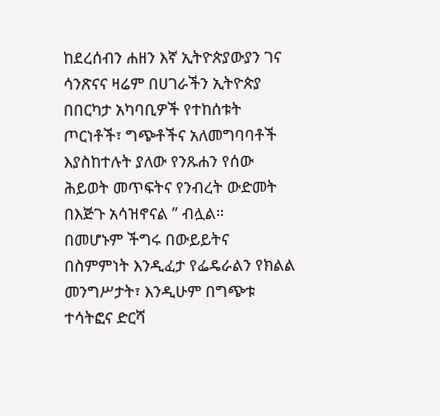ከደረሰብን ሐዘን እኛ ኢትዮጵያውያን ገና ሳንጽናና ዛሬም በሀገራችን ኢትዮጵያ በበርካታ አካባቢዎች የተከሰቱት ጦርነቶች፣ ግጭቶችና አለመግባባቶች እያስከተሉት ያለው የንጹሐን የሰው ሕይወት መጥፍትና የንብረት ውድመት በእጅጉ አሳዝኖናል ” ብሏል።
በመሆኑም ችግሩ በውይይትና በስምምነት እንዲፈታ የፌዴራልን የክልል መንግሥታት፣ እንዲሁም በግጭቱ ተሳትፎና ድርሻ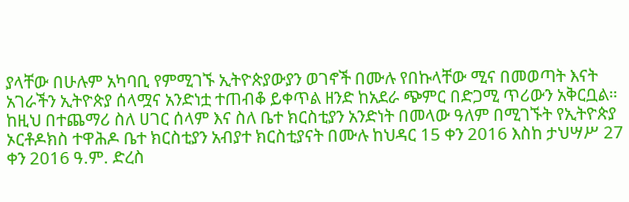ያላቸው በሁሉም አካባቢ የምሚገኙ ኢትዮጵያውያን ወገኖች በሙሉ የበኩላቸው ሚና በመወጣት እናት አገራችን ኢትዮጵያ ሰላሟና አንድነቷ ተጠብቆ ይቀጥል ዘንድ ከአደራ ጭምር በድጋሚ ጥሪውን አቅርቧል።
ከዚህ በተጨማሪ ስለ ሀገር ሰላም እና ስለ ቤተ ክርስቲያን አንድነት በመላው ዓለም በሚገኙት የኢትዮጵያ ኦርቶዶክስ ተዋሕዶ ቤተ ክርስቲያን አብያተ ክርስቲያናት በሙሉ ከህዳር 15 ቀን 2016 እስከ ታህሣሥ 27 ቀን 2016 ዓ.ም. ድረስ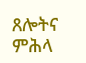ጸሎትና ምሕላ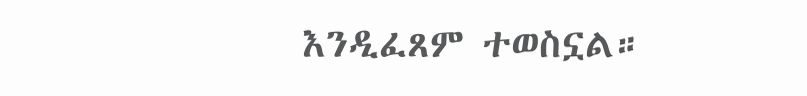እንዲፈጸም ተወስኗል።